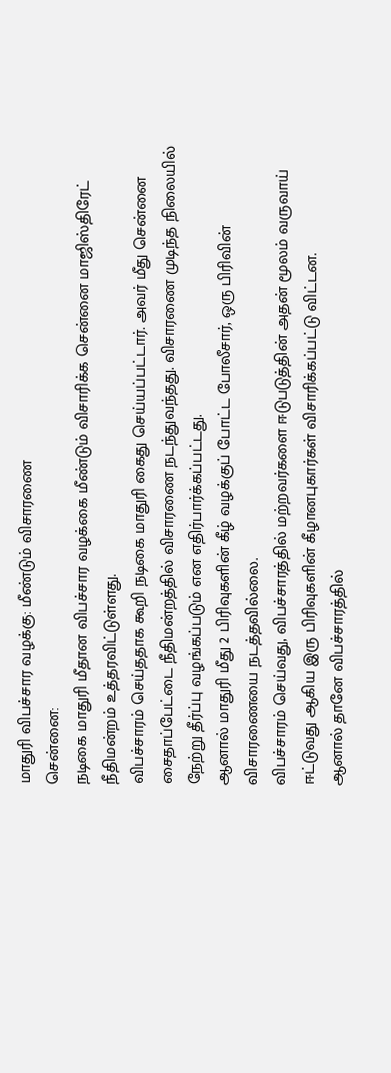மாதுரி விபச்சார வழக்கு: மீண்டும் விசாரணை
சென்னை:
நடிகை மாதுரி மீதான விபச்சார வழக்கை மீண்டும் விசாரிக்க சென்னை மாஜிஸ்திரேட் நீதிமன்றம் உத்தரவிட்டுள்ளது.
விபச்சாரம் செய்ததாக கூறி நடிகை மாதுரி கைது செய்யப்பட்டார். அவர் மீது சென்னை சைதாப்பேட்டை நீதிமன்றத்தில் விசாரணை நடந்துவந்தது. விசாரணை முடிந்த நிலையில் நேற்று தீர்ப்பு வழங்கப்படும் என எதிர்பார்க்கப்பட்டது.
ஆனால் மாதுரி மீது 2 பிரிவுகளின் கீழ் வழக்குப் போட்ட போலீசார், ஒரு பிரிவின் விசாரணையை நடத்தவில்லை.
விபச்சாரம் செய்வது, விபச்சாரத்தில் மற்றவர்களை ஈடுபடுத்தின் அதன் மூலம் வருவாய் ஈட்டுவது ஆகிய இரு பிரிவுகளின் கீழானபுகார்கள் விசாரிக்கப்பட்டு விட்டன.
ஆனால் தானே விபச்சாரத்தில்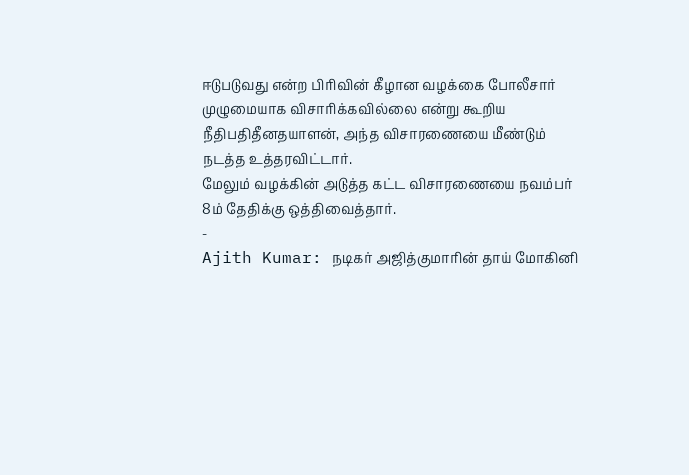ஈடுபடுவது என்ற பிரிவின் கீழான வழக்கை போலீசார் முழுமையாக விசாரிக்கவில்லை என்று கூறிய நீதிபதிதீனதயாளன், அந்த விசாரணையை மீண்டும் நடத்த உத்தரவிட்டார்.
மேலும் வழக்கின் அடுத்த கட்ட விசாரணையை நவம்பர் 8ம் தேதிக்கு ஒத்திவைத்தார்.
-
Ajith Kumar: நடிகர் அஜித்குமாரின் தாய் மோகினி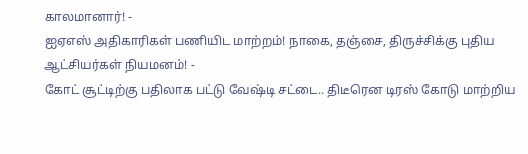காலமானார்! -
ஐஏஎஸ் அதிகாரிகள் பணியிட மாற்றம்! நாகை, தஞ்சை, திருச்சிக்கு புதிய ஆட்சியர்கள் நியமனம்! -
கோட் சூட்டிற்கு பதிலாக பட்டு வேஷ்டி சட்டை.. திடீரென டிரஸ் கோடு மாற்றிய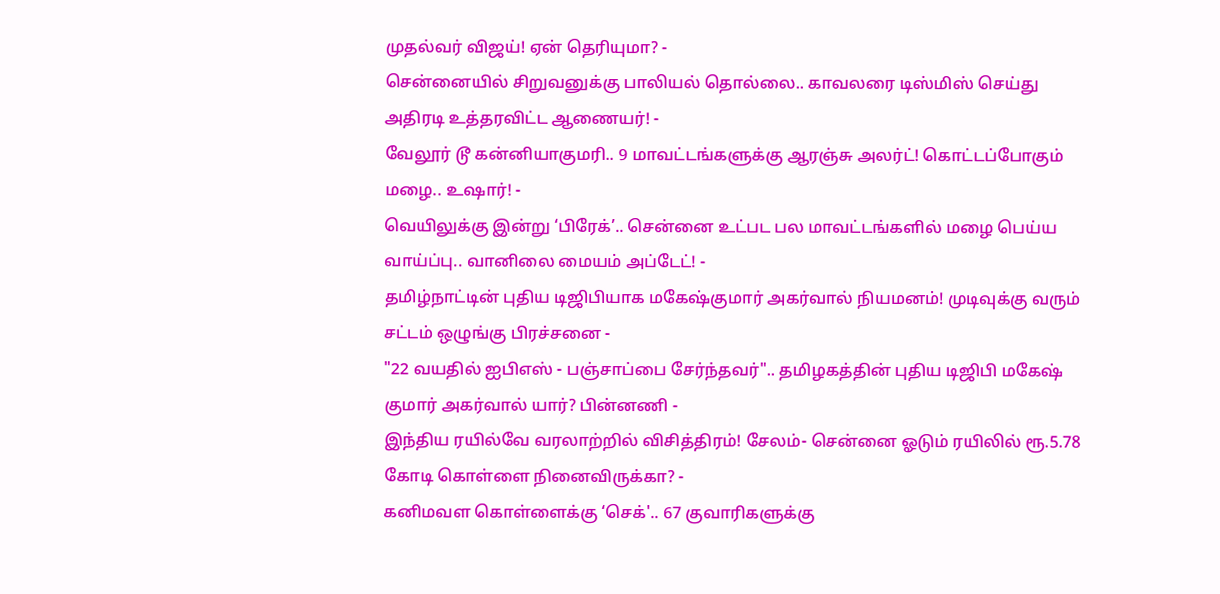முதல்வர் விஜய்! ஏன் தெரியுமா? -
சென்னையில் சிறுவனுக்கு பாலியல் தொல்லை.. காவலரை டிஸ்மிஸ் செய்து அதிரடி உத்தரவிட்ட ஆணையர்! -
வேலூர் டூ கன்னியாகுமரி.. 9 மாவட்டங்களுக்கு ஆரஞ்சு அலர்ட்! கொட்டப்போகும் மழை.. உஷார்! -
வெயிலுக்கு இன்று ‘பிரேக்’.. சென்னை உட்பட பல மாவட்டங்களில் மழை பெய்ய வாய்ப்பு.. வானிலை மையம் அப்டேட்! -
தமிழ்நாட்டின் புதிய டிஜிபியாக மகேஷ்குமார் அகர்வால் நியமனம்! முடிவுக்கு வரும் சட்டம் ஒழுங்கு பிரச்சனை -
"22 வயதில் ஐபிஎஸ் - பஞ்சாப்பை சேர்ந்தவர்".. தமிழகத்தின் புதிய டிஜிபி மகேஷ் குமார் அகர்வால் யார்? பின்னணி -
இந்திய ரயில்வே வரலாற்றில் விசித்திரம்! சேலம்- சென்னை ஓடும் ரயிலில் ரூ.5.78 கோடி கொள்ளை நினைவிருக்கா? -
கனிமவள கொள்ளைக்கு ‘செக்'.. 67 குவாரிகளுக்கு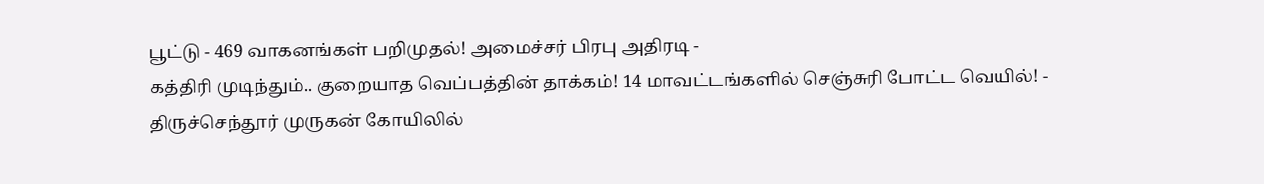பூட்டு - 469 வாகனங்கள் பறிமுதல்! அமைச்சர் பிரபு அதிரடி -
கத்திரி முடிந்தும்.. குறையாத வெப்பத்தின் தாக்கம்! 14 மாவட்டங்களில் செஞ்சுரி போட்ட வெயில்! -
திருச்செந்தூர் முருகன் கோயிலில்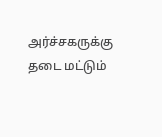அர்ச்சகருக்கு தடை மட்டும்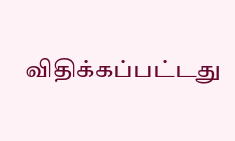விதிக்கப்பட்டது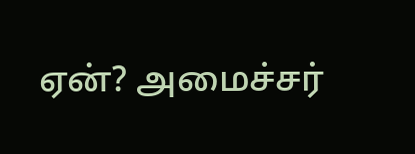ஏன்? அமைச்சர்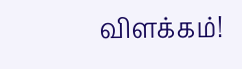விளக்கம்!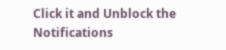Click it and Unblock the Notifications